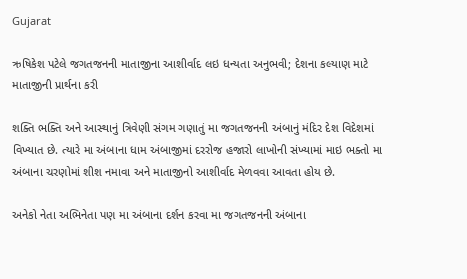Gujarat

ઋષિકેશ પટેલે જગતજનની માતાજીના આશીર્વાદ લઇ ધન્યતા અનુભવી; દેશના કલ્યાણ માટે માતાજીની પ્રાર્થના કરી

શક્તિ ભક્તિ અને આસ્થાનું ત્રિવેણી સંગમ ગણાતું મા જગતજનની અંબાનું મંદિર દેશ વિદેશમાં વિખ્યાત છે. ત્યારે મા અંબાના ધામ અંબાજીમાં દરરોજ હજારો લાખોની સંખ્યામાં માઇ ભક્તો મા અંબાના ચરણોમાં શીશ નમાવા અને માતાજીનો આશીર્વાદ મેળવવા આવતા હોય છે.

અનેકો નેતા અભિનેતા પણ મા અંબાના દર્શન કરવા મા જગતજનની અંબાના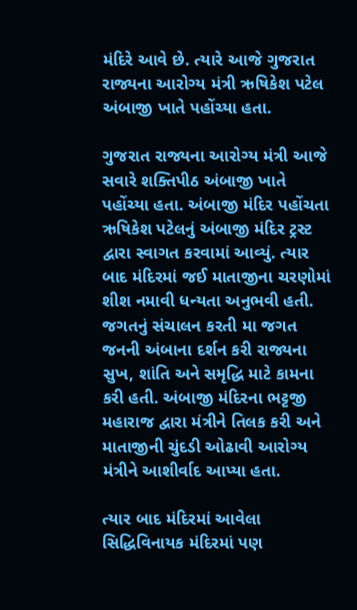મંદિરે આવે છે. ત્યારે આજે ગુજરાત રાજ્યના આરોગ્ય મંત્રી ઋષિકેશ પટેલ અંબાજી ખાતે પહોંચ્યા હતા.

ગુજરાત રાજ્યના આરોગ્ય મંત્રી આજે સવારે શક્તિપીઠ અંબાજી ખાતે પહોંચ્યા હતા. અંબાજી મંદિર પહોંચતા ઋષિકેશ પટેલનું અંબાજી મંદિર ટ્રસ્ટ દ્વારા સ્વાગત કરવામાં આવ્યું. ત્યાર બાદ મંદિરમાં જઈ માતાજીના ચરણોમાં શીશ નમાવી ધન્યતા અનુભવી હતી. જગતનું સંચાલન કરતી મા જગત જનની અંબાના દર્શન કરી રાજ્યના સુખ, શાંતિ અને સમૃદ્ધિ માટે કામના કરી હતી. અંબાજી મંદિરના ભટ્ટજી મહારાજ દ્વારા મંત્રીને તિલક કરી અને માતાજીની ચુંદડી ઓઢાવી આરોગ્ય મંત્રીને આશીર્વાદ આપ્યા હતા.

ત્યાર બાદ મંદિરમાં આવેલા સિદ્ધિવિનાયક મંદિરમાં પણ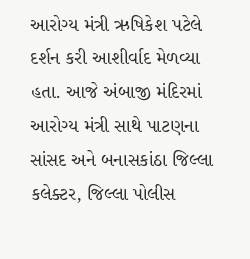આરોગ્ય મંત્રી ઋષિકેશ પટેલે દર્શન કરી આશીર્વાદ મેળવ્યા હતા. આજે અંબાજી મંદિરમાં આરોગ્ય મંત્રી સાથે પાટણના સાંસદ અને બનાસકાંઠા જિલ્લા કલેક્ટર, જિલ્લા પોલીસ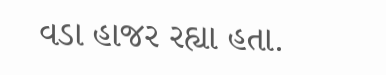વડા હાજર રહ્યા હતા.